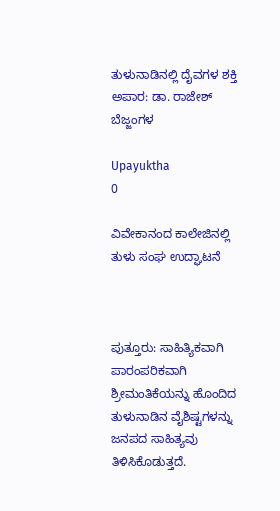ತುಳುನಾಡಿನಲ್ಲಿ ದೈವಗಳ ಶಕ್ತಿ ಅಪಾರ: ಡಾ. ರಾಜೇಶ್ ಬೆಜ್ಜಂಗಳ

Upayuktha
0

ವಿವೇಕಾನಂದ ಕಾಲೇಜಿನಲ್ಲಿ ತುಳು ಸಂಘ ಉದ್ಘಾಟನೆ



ಪುತ್ತೂರು: ಸಾಹಿತ್ಯಿಕವಾಗಿ ಪಾರಂಪರಿಕವಾಗಿ ಶ್ರೀಮಂತಿಕೆಯನ್ನು ಹೊಂದಿದ ತುಳುನಾಡಿನ ವೈಶಿಷ್ಟಗಳನ್ನು ಜನಪದ ಸಾಹಿತ್ಯವು ತಿಳಿಸಿಕೊಡುತ್ತದೆ.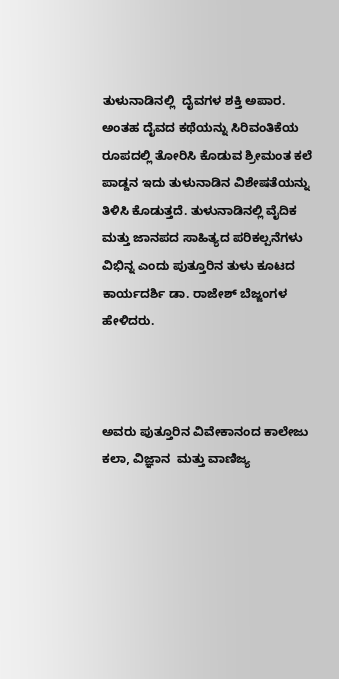ತುಳುನಾಡಿನಲ್ಲಿ  ದೈವಗಳ ಶಕ್ತಿ ಅಪಾರ. ಅಂತಹ ದೈವದ ಕಥೆಯನ್ನು ಸಿರಿವಂತಿಕೆಯ ರೂಪದಲ್ಲಿ ತೋರಿಸಿ ಕೊಡುವ ಶ್ರೀಮಂತ ಕಲೆ ಪಾಡ್ದನ ಇದು ತುಳುನಾಡಿನ ವಿಶೇಷತೆಯನ್ನು ತಿಳಿಸಿ ಕೊಡುತ್ತದೆ. ತುಳುನಾಡಿನಲ್ಲಿ ವೈದಿಕ ಮತ್ತು ಜಾನಪದ ಸಾಹಿತ್ಯದ ಪರಿಕಲ್ಪನೆಗಳು ವಿಭಿನ್ನ ಎಂದು ಪುತ್ತೂರಿನ ತುಳು ಕೂಟದ ಕಾರ್ಯದರ್ಶಿ ಡಾ. ರಾಜೇಶ್ ಬೆಜ್ಜಂಗಳ ಹೇಳಿದರು.



ಅವರು ಪುತ್ತೂರಿನ ವಿವೇಕಾನಂದ ಕಾಲೇಜು ಕಲಾ, ವಿಜ್ಞಾನ  ಮತ್ತು ವಾಣಿಜ್ಯ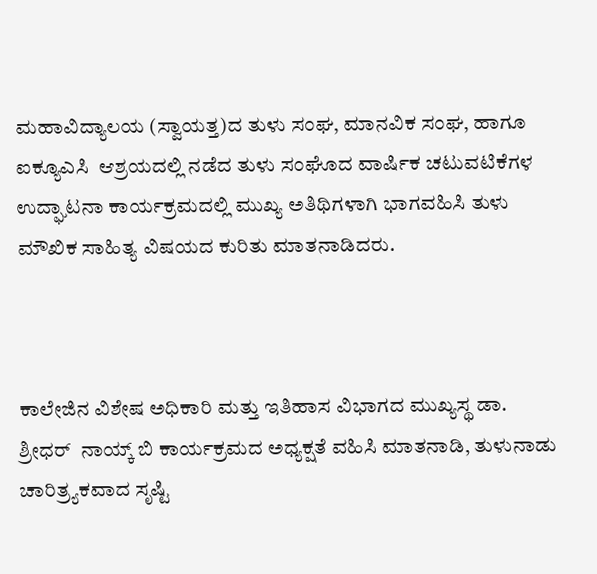ಮಹಾವಿದ್ಯಾಲಯ (ಸ್ವಾಯತ್ತ)ದ ತುಳು ಸಂಘ, ಮಾನವಿಕ ಸಂಘ, ಹಾಗೂ ಐಕ್ಯೂಎಸಿ  ಆಶ್ರಯದಲ್ಲಿ ನಡೆದ ತುಳು ಸಂಘೊದ ವಾರ್ಷಿಕ ಚಟುವಟಿಕೆಗಳ ಉದ್ಘಾಟನಾ ಕಾರ್ಯಕ್ರಮದಲ್ಲಿ ಮುಖ್ಯ ಅತಿಥಿಗಳಾಗಿ ಭಾಗವಹಿಸಿ ತುಳು ಮೌಖಿಕ ಸಾಹಿತ್ಯ ವಿಷಯದ ಕುರಿತು ಮಾತನಾಡಿದರು.



ಕಾಲೇಜಿನ ವಿಶೇಷ ಅಧಿಕಾರಿ ಮತ್ತು ಇತಿಹಾಸ ವಿಭಾಗದ ಮುಖ್ಯಸ್ಥ ಡಾ. ಶ್ರೀಧರ್  ನಾಯ್ಕ್ ಬಿ ಕಾರ್ಯಕ್ರಮದ ಅಧ್ಯಕ್ಷತೆ ವಹಿಸಿ ಮಾತನಾಡಿ, ತುಳುನಾಡು ಚಾರಿತ್ರ್ಯಕವಾದ ಸೃಷ್ಟಿ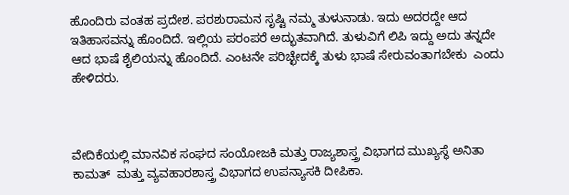ಹೊಂದಿರು ವಂತಹ ಪ್ರದೇಶ. ಪರಶುರಾಮನ ಸೃಷ್ಟಿ ನಮ್ಮ ತುಳುನಾಡು. ಇದು ಅದರದ್ದೇ ಆದ ಇತಿಹಾಸವನ್ನು ಹೊಂದಿದೆ. ಇಲ್ಲಿಯ ಪರಂಪರೆ ಅದ್ಭುತವಾಗಿದೆ. ತುಳುವಿಗೆ ಲಿಪಿ ಇದ್ದು ಅದು ತನ್ನದೇ ಆದ ಭಾಷೆ ಶೈಲಿಯನ್ನು ಹೊಂದಿದೆ. ಎಂಟನೇ ಪರಿಚ್ಛೇದಕ್ಕೆ ತುಳು ಭಾಷೆ ಸೇರುವಂತಾಗಬೇಕು  ಎಂದು ಹೇಳಿದರು.



ವೇದಿಕೆಯಲ್ಲಿ ಮಾನವಿಕ ಸಂಘದ ಸಂಯೋಜಕಿ ಮತ್ತು ರಾಜ್ಯಶಾಸ್ತ್ರ ವಿಭಾಗದ ಮುಖ್ಯಸ್ಥೆ ಅನಿತಾ ಕಾಮತ್  ಮತ್ತು ವ್ಯವಹಾರಶಾಸ್ತ್ರ ವಿಭಾಗದ ಉಪನ್ಯಾಸಕಿ ದೀಪಿಕಾ.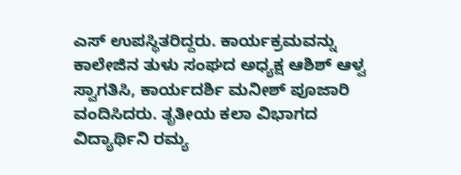ಎಸ್ ಉಪಸ್ಥಿತರಿದ್ದರು. ಕಾರ್ಯಕ್ರಮವನ್ನು ಕಾಲೇಜಿನ ತುಳು ಸಂಘದ ಅಧ್ಯಕ್ಷ ಆಶಿಶ್ ಆಳ್ವ ಸ್ವಾಗತಿಸಿ, ಕಾರ್ಯದರ್ಶಿ ಮನೀಶ್ ಪೂಜಾರಿ ವಂದಿಸಿದರು. ತೃತೀಯ ಕಲಾ ವಿಭಾಗದ ವಿದ್ಯಾರ್ಥಿನಿ ರಮ್ಯ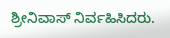ಶ್ರೀನಿವಾಸ್ ನಿರ್ವಹಿಸಿದರು.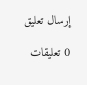إرسال تعليق

0 تعليقات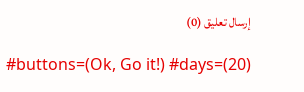إرسال تعليق (0)

#buttons=(Ok, Go it!) #days=(20)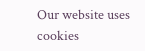Our website uses cookies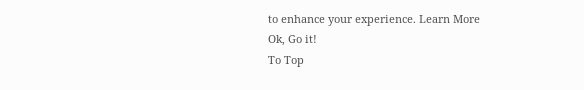to enhance your experience. Learn More
Ok, Go it!
To Top